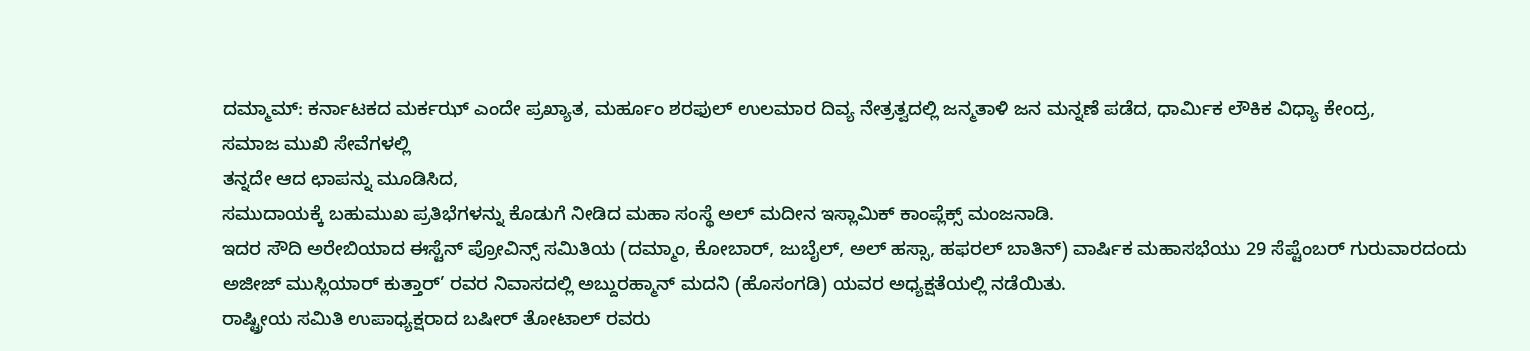ದಮ್ಮಾಮ್: ಕರ್ನಾಟಕದ ಮರ್ಕಝ್ ಎಂದೇ ಪ್ರಖ್ಯಾತ, ಮರ್ಹೂಂ ಶರಫುಲ್ ಉಲಮಾರ ದಿವ್ಯ ನೇತ್ರತ್ವದಲ್ಲಿ ಜನ್ಮತಾಳಿ ಜನ ಮನ್ನಣೆ ಪಡೆದ, ಧಾರ್ಮಿಕ ಲೌಕಿಕ ವಿಧ್ಯಾ ಕೇಂದ್ರ,
ಸಮಾಜ ಮುಖಿ ಸೇವೆಗಳಲ್ಲಿ
ತನ್ನದೇ ಆದ ಛಾಪನ್ನು ಮೂಡಿಸಿದ,
ಸಮುದಾಯಕ್ಕೆ ಬಹುಮುಖ ಪ್ರತಿಭೆಗಳನ್ನು ಕೊಡುಗೆ ನೀಡಿದ ಮಹಾ ಸಂಸ್ಥೆ ಅಲ್ ಮದೀನ ಇಸ್ಲಾಮಿಕ್ ಕಾಂಪ್ಲೆಕ್ಸ್ ಮಂಜನಾಡಿ.
ಇದರ ಸೌದಿ ಅರೇಬಿಯಾದ ಈಸ್ಟೆನ್ ಪ್ರೋವಿನ್ಸ್ ಸಮಿತಿಯ (ದಮ್ಮಾಂ, ಕೋಬಾರ್, ಜುಬೈಲ್, ಅಲ್ ಹಸ್ಸಾ, ಹಫರಲ್ ಬಾತಿನ್) ವಾರ್ಷಿಕ ಮಹಾಸಭೆಯು 29 ಸೆಪ್ಟೆಂಬರ್ ಗುರುವಾರದಂದು ಅಜೀಜ್ ಮುಸ್ಲಿಯಾರ್ ಕುತ್ತಾರ್’ ರವರ ನಿವಾಸದಲ್ಲಿ ಅಬ್ದುರಹ್ಮಾನ್ ಮದನಿ (ಹೊಸಂಗಡಿ) ಯವರ ಅಧ್ಯಕ್ಷತೆಯಲ್ಲಿ ನಡೆಯಿತು.
ರಾಷ್ಟ್ರೀಯ ಸಮಿತಿ ಉಪಾಧ್ಯಕ್ಷರಾದ ಬಷೀರ್ ತೋಟಾಲ್ ರವರು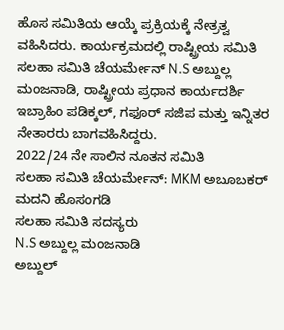ಹೊಸ ಸಮಿತಿಯ ಆಯ್ಕೆ ಪ್ರಕ್ರಿಯಕ್ಕೆ ನೇತ್ರತ್ವ ವಹಿಸಿದರು. ಕಾರ್ಯಕ್ರಮದಲ್ಲಿ ರಾಷ್ಟ್ರೀಯ ಸಮಿತಿ ಸಲಹಾ ಸಮಿತಿ ಚೆಯರ್ಮೇನ್ N.S ಅಬ್ದುಲ್ಲ ಮಂಜನಾಡಿ, ರಾಷ್ಟ್ರೀಯ ಪ್ರಧಾನ ಕಾರ್ಯದರ್ಶಿ ಇಬ್ರಾಹಿಂ ಪಡಿಕ್ಕಲ್, ಗಫೂರ್ ಸಜಿಪ ಮತ್ತು ಇನ್ನಿತರ ನೇತಾರರು ಬಾಗವಹಿಸಿದ್ದರು.
2022/24 ನೇ ಸಾಲಿನ ನೂತನ ಸಮಿತಿ
ಸಲಹಾ ಸಮಿತಿ ಚೆಯರ್ಮೇನ್: MKM ಅಬೂಬಕರ್ ಮದನಿ ಹೊಸಂಗಡಿ
ಸಲಹಾ ಸಮಿತಿ ಸದಸ್ಯರು
N.S ಅಬ್ದುಲ್ಲ ಮಂಜನಾಡಿ
ಅಬ್ದುಲ್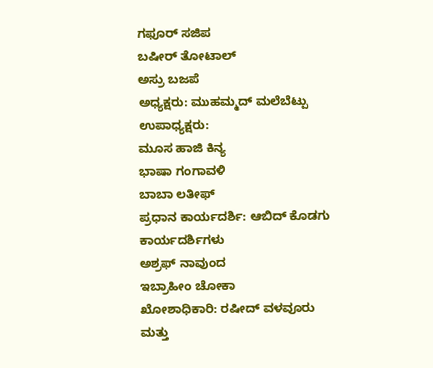ಗಫೂರ್ ಸಜಿಪ
ಬಷೀರ್ ತೋಟಾಲ್
ಅಸ್ರು ಬಜಪೆ
ಅಧ್ಯಕ್ಷರು: ಮುಹಮ್ಮದ್ ಮಲೆಬೆಟ್ಪು
ಉಪಾಧ್ಯಕ್ಷರು:
ಮೂಸ ಹಾಜಿ ಕಿನ್ಯ
ಭಾಷಾ ಗಂಗಾವಳಿ
ಬಾಬಾ ಲತೀಫ್
ಪ್ರಧಾನ ಕಾರ್ಯದರ್ಶಿ: ಆಬಿದ್ ಕೊಡಗು
ಕಾರ್ಯದರ್ಶಿಗಳು
ಅಶ್ರಫ್ ನಾವುಂದ
ಇಬ್ರಾಹೀಂ ಚೋಕಾ
ಖೋಶಾಧಿಕಾರಿ: ರಷೀದ್ ವಳವೂರು
ಮತ್ತು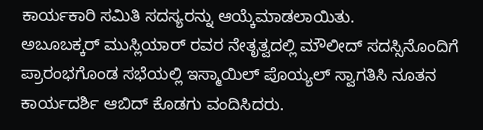ಕಾರ್ಯಕಾರಿ ಸಮಿತಿ ಸದಸ್ಯರನ್ನು ಆಯ್ಕೆಮಾಡಲಾಯಿತು.
ಅಬೂಬಕ್ಕರ್ ಮುಸ್ಲಿಯಾರ್ ರವರ ನೇತೃತ್ವದಲ್ಲಿ ಮೌಲೀದ್ ಸದಸ್ಸಿನೊಂದಿಗೆ ಪ್ರಾರಂಭಗೊಂಡ ಸಭೆಯಲ್ಲಿ ಇಸ್ಮಾಯಿಲ್ ಪೊಯ್ಯಲ್ ಸ್ವಾಗತಿಸಿ ನೂತನ ಕಾರ್ಯದರ್ಶಿ ಆಬಿದ್ ಕೊಡಗು ವಂದಿಸಿದರು.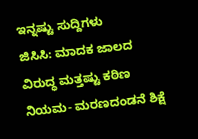ಇನ್ನಷ್ಟು ಸುದ್ದಿಗಳು
ಜಿಸಿಸಿ: ಮಾದಕ ಜಾಲದ ವಿರುದ್ಧ ಮತ್ತಷ್ಟು ಕಠಿಣ ನಿಯಮ- ಮರಣದಂಡನೆ ಶಿಕ್ಷೆ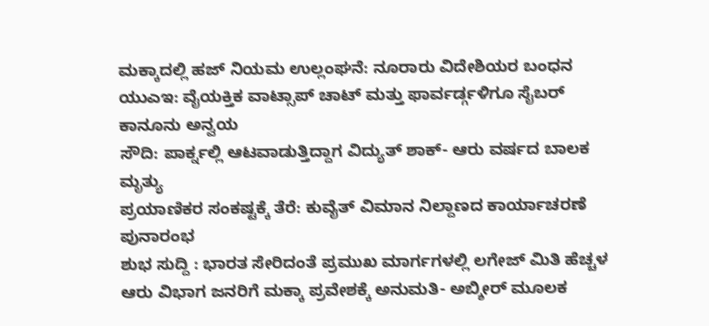ಮಕ್ಕಾದಲ್ಲಿ ಹಜ್ ನಿಯಮ ಉಲ್ಲಂಘನೆ: ನೂರಾರು ವಿದೇಶಿಯರ ಬಂಧನ
ಯುಎಇ: ವೈಯಕ್ತಿಕ ವಾಟ್ಸಾಪ್ ಚಾಟ್ ಮತ್ತು ಫಾರ್ವರ್ಡ್ಗಳಿಗೂ ಸೈಬರ್ ಕಾನೂನು ಅನ್ವಯ
ಸೌದಿ: ಪಾರ್ಕ್ನಲ್ಲಿ ಆಟವಾಡುತ್ತಿದ್ದಾಗ ವಿದ್ಯುತ್ ಶಾಕ್- ಆರು ವರ್ಷದ ಬಾಲಕ ಮೃತ್ಯು
ಪ್ರಯಾಣಿಕರ ಸಂಕಷ್ಟಕ್ಕೆ ತೆರೆ: ಕುವೈತ್ ವಿಮಾನ ನಿಲ್ದಾಣದ ಕಾರ್ಯಾಚರಣೆ ಪುನಾರಂಭ
ಶುಭ ಸುದ್ದಿ : ಭಾರತ ಸೇರಿದಂತೆ ಪ್ರಮುಖ ಮಾರ್ಗಗಳಲ್ಲಿ ಲಗೇಜ್ ಮಿತಿ ಹೆಚ್ಚಳ
ಆರು ವಿಭಾಗ ಜನರಿಗೆ ಮಕ್ಕಾ ಪ್ರವೇಶಕ್ಕೆ ಅನುಮತಿ- ಅಬ್ಶೀರ್ ಮೂಲಕ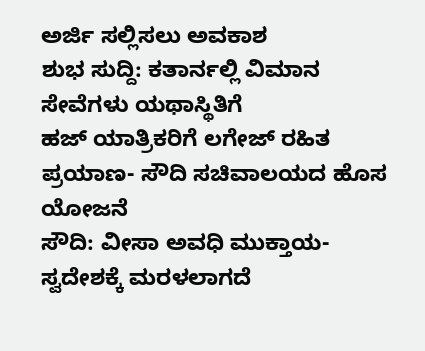ಅರ್ಜಿ ಸಲ್ಲಿಸಲು ಅವಕಾಶ
ಶುಭ ಸುದ್ದಿ: ಕತಾರ್ನಲ್ಲಿ ವಿಮಾನ ಸೇವೆಗಳು ಯಥಾಸ್ಥಿತಿಗೆ
ಹಜ್ ಯಾತ್ರಿಕರಿಗೆ ಲಗೇಜ್ ರಹಿತ ಪ್ರಯಾಣ- ಸೌದಿ ಸಚಿವಾಲಯದ ಹೊಸ ಯೋಜನೆ
ಸೌದಿ: ವೀಸಾ ಅವಧಿ ಮುಕ್ತಾಯ- ಸ್ವದೇಶಕ್ಕೆ ಮರಳಲಾಗದೆ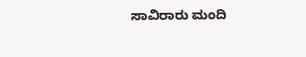ಸಾವಿರಾರು ಮಂದಿ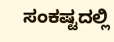ಸಂಕಷ್ಟದಲ್ಲಿ